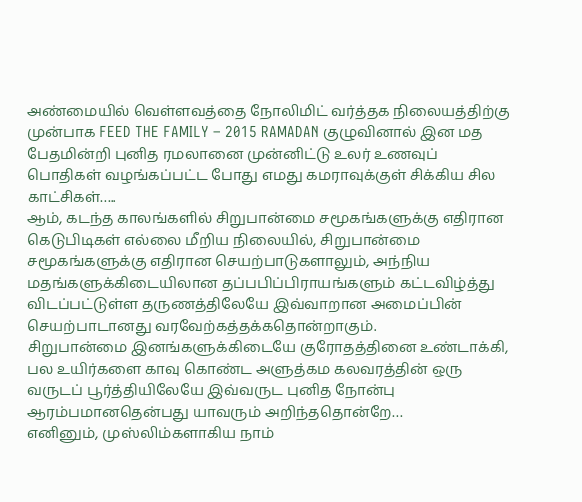அண்மையில் வெள்ளவத்தை நோலிமிட் வர்த்தக நிலையத்திற்கு முன்பாக FEED THE FAMILY – 2015 RAMADAN குழுவினால் இன மத பேதமின்றி புனித ரமலானை முன்னிட்டு உலர் உணவுப் பொதிகள் வழங்கப்பட்ட போது எமது கமராவுக்குள் சிக்கிய சில காட்சிகள்…..
ஆம், கடந்த காலங்களில் சிறுபான்மை சமூகங்களுக்கு எதிரான கெடுபிடிகள் எல்லை மீறிய நிலையில், சிறுபான்மை சமூகங்களுக்கு எதிரான செயற்பாடுகளாலும், அந்நிய மதங்களுக்கிடையிலான தப்பபிப்பிராயங்களும் கட்டவிழ்த்து விடப்பட்டுள்ள தருணத்திலேயே இவ்வாறான அமைப்பின் செயற்பாடானது வரவேற்கத்தக்கதொன்றாகும்.
சிறுபான்மை இனங்களுக்கிடையே குரோதத்தினை உண்டாக்கி, பல உயிர்களை காவு கொண்ட அளுத்கம கலவரத்தின் ஒரு வருடப் பூர்த்தியிலேயே இவ்வருட புனித நோன்பு ஆரம்பமானதென்பது யாவரும் அறிந்ததொன்றே…
எனினும், முஸ்லிம்களாகிய நாம்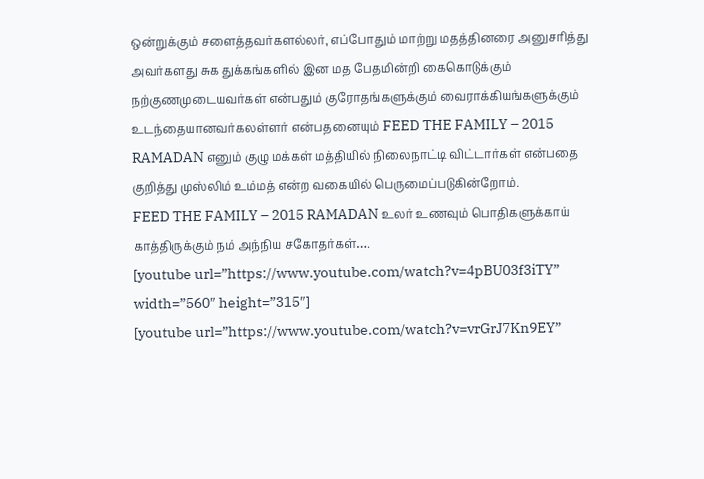ஒன்றுக்கும் சளைத்தவர்களல்லர், எப்போதும் மாற்று மதத்தினரை அனுசரித்து அவர்களது சுக துக்கங்களில் இன மத பேதமின்றி கைகொடுக்கும் நற்குணமுடையவர்கள் என்பதும் குரோதங்களுக்கும் வைராக்கியங்களுக்கும் உடந்தையானவர்கலள்ளர் என்பதனையும் FEED THE FAMILY – 2015 RAMADAN எனும் குழு மக்கள் மத்தியில் நிலைநாட்டி விட்டார்கள் என்பதை குறித்து முஸ்லிம் உம்மத் என்ற வகையில் பெருமைப்படுகின்றோம்.
FEED THE FAMILY – 2015 RAMADAN உலர் உணவும் பொதிகளுக்காய் காத்திருக்கும் நம் அந்நிய சகோதர்கள்….
[youtube url=”https://www.youtube.com/watch?v=4pBU03f3iTY” width=”560″ height=”315″]
[youtube url=”https://www.youtube.com/watch?v=vrGrJ7Kn9EY”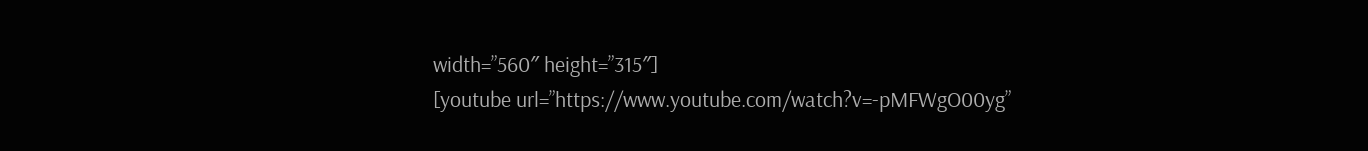width=”560″ height=”315″]
[youtube url=”https://www.youtube.com/watch?v=-pMFWgO00yg”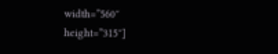width=”560″ height=”315″]